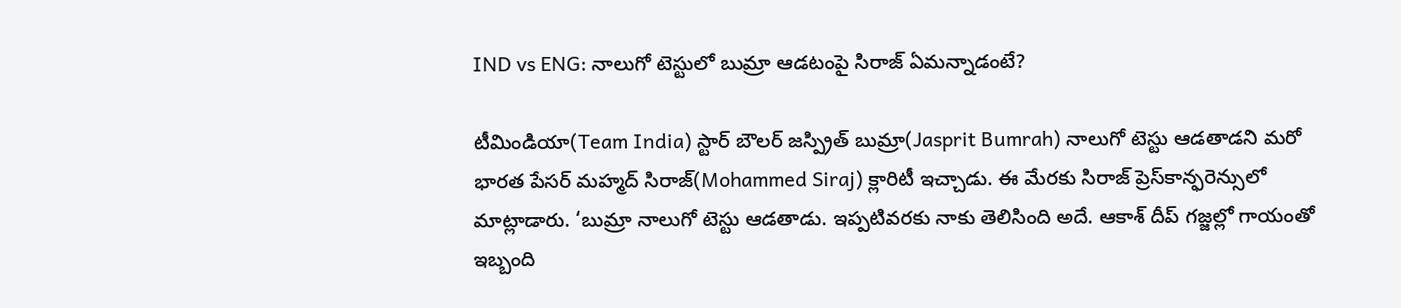IND vs ENG: నాలుగో టెస్టులో బుమ్రా ఆడటంపై సిరాజ్ ఏమన్నాడంటే?

టీమిండియా(Team India) స్టార్ బౌలర్ జస్ప్రిత్ బుమ్రా(Jasprit Bumrah) నాలుగో టెస్టు ఆడతాడని మరో భారత పేసర్ మహ్మద్ సిరాజ్(Mohammed Siraj) క్లారిటీ ఇచ్చాడు. ఈ మేరకు సిరాజ్ ప్రెస్‌కాన్ఫరెన్సులో మాట్లాడారు. ‘బుమ్రా నాలుగో టెస్టు ఆడతాడు. ఇప్పటివరకు నాకు తెలిసింది అదే. ఆకాశ్ దీప్ గజ్జల్లో గాయంతో ఇబ్బంది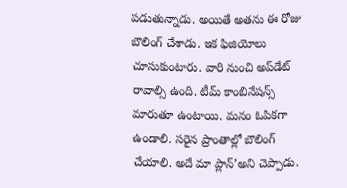పడుతున్నాడు. అయితే అతను ఈ రోజు బౌలింగ్ చేశాడు. ఇక ఫిజియోలు చూసుకుంటారు. వారి నుంచి అప్‌డేట్ రావాల్సి ఉంది. టీమ్ కాంబినేషన్స్ మారుతూ ఉంటాయి. మనం ఓపికగా ఉండాలి. సరైన ప్రాంతాల్లో బౌలింగ్ చేయాలి. అదే మా ప్లాన్’అని చెప్పాడు.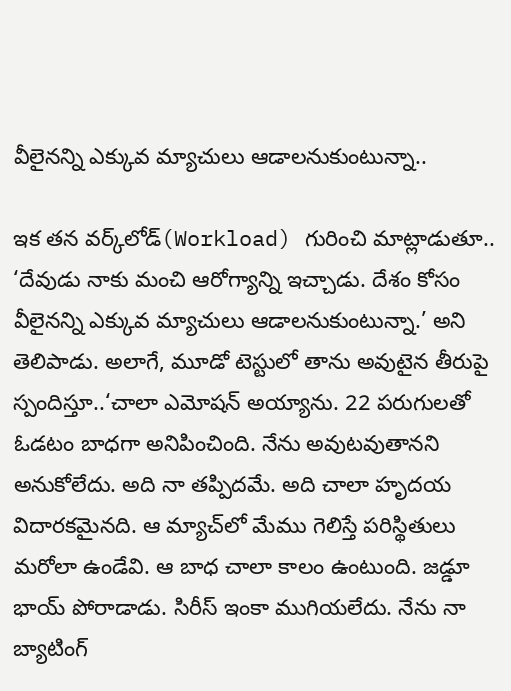వీలైనన్ని ఎక్కువ మ్యాచులు ఆడాలనుకుంటున్నా..

ఇక తన వర్క్‌లోడ్‌(Workload) గురించి మాట్లాడుతూ.. ‘దేవుడు నాకు మంచి ఆరోగ్యాన్ని ఇచ్చాడు. దేశం కోసం వీలైనన్ని ఎక్కువ మ్యాచులు ఆడాలనుకుంటున్నా.’ అని తెలిపాడు. అలాగే, మూడో టెస్టులో తాను అవుటైన తీరుపై స్పందిస్తూ..‘చాలా ఎమోషన్ అయ్యాను. 22 పరుగులతో ఓడటం బాధగా అనిపించింది. నేను అవుటవుతానని అనుకోలేదు. అది నా తప్పిదమే. అది చాలా హృదయ విదారకమైనది. ఆ మ్యాచ్‌లో మేము గెలిస్తే పరిస్థితులు మరోలా ఉండేవి. ఆ బాధ చాలా కాలం ఉంటుంది. జడ్డూ భాయ్ పోరాడాడు. సిరీస్ ఇంకా ముగియలేదు. నేను నా బ్యాటింగ్‌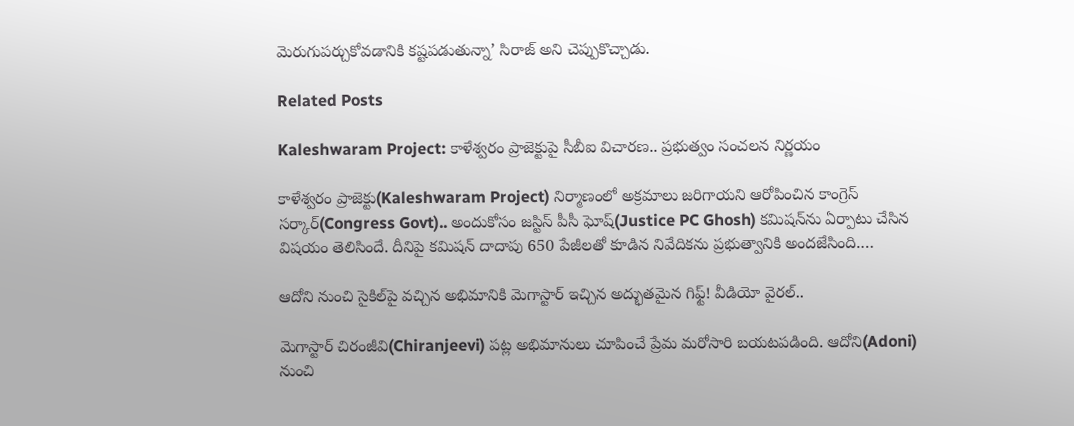మెరుగుపర్చుకోవడానికి కష్టపడుతున్నా’ సిరాజ్ అని చెప్పుకొచ్చాడు.

Related Posts

Kaleshwaram Project: కాళేశ్వరం ప్రాజెక్టుపై సీబీఐ విచారణ.. ప్రభుత్వం సంచలన నిర్ణయం

కాళేశ్వరం ప్రాజెక్టు(Kaleshwaram Project) నిర్మాణంలో అక్రమాలు జరిగాయని ఆరోపించిన కాంగ్రెస్ సర్కార్(Congress Govt).. అందుకోసం జస్టిస్ పీసీ ఘోష్(Justice PC Ghosh) కమిషన్‌ను ఏర్పాటు చేసిన విషయం తెలిసిందే. దీనిపై కమిషన్ దాదాపు 650 పేజీలతో కూడిన నివేదికను ప్రభుత్వానికి అందజేసింది.…

ఆదోని నుంచి సైకిల్‌పై వచ్చిన అభిమానికి మెగాస్టార్ ఇచ్చిన అద్భుతమైన గిఫ్ట్! వీడియో వైరల్..

మెగాస్టార్ చిరంజీవి(Chiranjeevi) పట్ల అభిమానులు చూపించే ప్రేమ మరోసారి బయటపడింది. ఆదోని(Adoni) నుంచి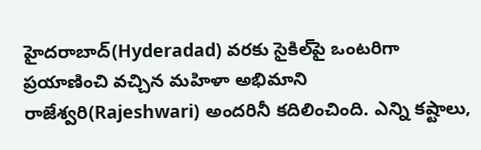హైదరాబాద్(Hyderadad) వరకు సైకిల్‌పై ఒంటరిగా ప్రయాణించి వచ్చిన మహిళా అభిమాని రాజేశ్వరి(Rajeshwari) అందరినీ కదిలించింది. ఎన్ని కష్టాలు,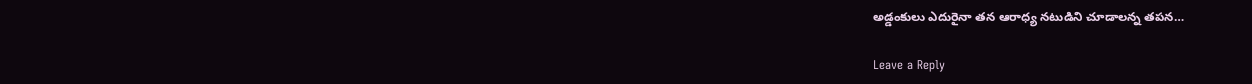అడ్డంకులు ఎదురైనా తన ఆరాధ్య నటుడిని చూడాలన్న తపన…

Leave a Reply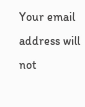Your email address will not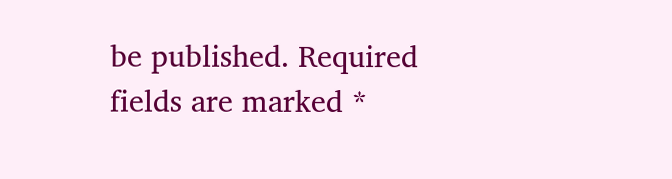be published. Required fields are marked *